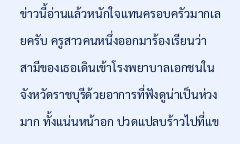ข่าวนี้อ่านแล้วหนักใจแทนครอบครัวมากเลยครับ ครูสาวคนหนึ่งออกมาร้องเรียนว่า สามีของเธอเดินเข้าโรงพยาบาลเอกชนในจังหวัดราชบุรีด้วยอาการที่ฟังดูน่าเป็นห่วงมาก ทั้งแน่นหน้าอก ปวดแปลบร้าวไปที่แข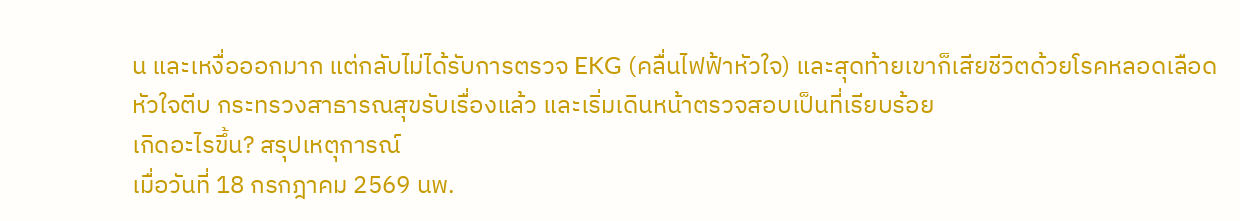น และเหงื่อออกมาก แต่กลับไม่ได้รับการตรวจ EKG (คลื่นไฟฟ้าหัวใจ) และสุดท้ายเขาก็เสียชีวิตด้วยโรคหลอดเลือดหัวใจตีบ กระทรวงสาธารณสุขรับเรื่องแล้ว และเริ่มเดินหน้าตรวจสอบเป็นที่เรียบร้อย
เกิดอะไรขึ้น? สรุปเหตุการณ์
เมื่อวันที่ 18 กรกฎาคม 2569 นพ.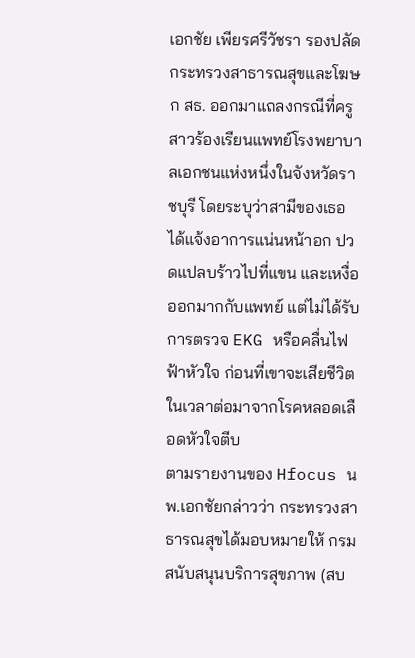เอกชัย เพียรศรีวัชรา รองปลัดกระทรวงสาธารณสุขและโฆษก สธ. ออกมาแถลงกรณีที่ครูสาวร้องเรียนแพทย์โรงพยาบาลเอกชนแห่งหนึ่งในจังหวัดราชบุรี โดยระบุว่าสามีของเธอได้แจ้งอาการแน่นหน้าอก ปวดแปลบร้าวไปที่แขน และเหงื่อออกมากกับแพทย์ แต่ไม่ได้รับการตรวจ EKG หรือคลื่นไฟฟ้าหัวใจ ก่อนที่เขาจะเสียชีวิตในเวลาต่อมาจากโรคหลอดเลือดหัวใจตีบ
ตามรายงานของ Hfocus นพ.เอกชัยกล่าวว่า กระทรวงสาธารณสุขได้มอบหมายให้ กรมสนับสนุนบริการสุขภาพ (สบ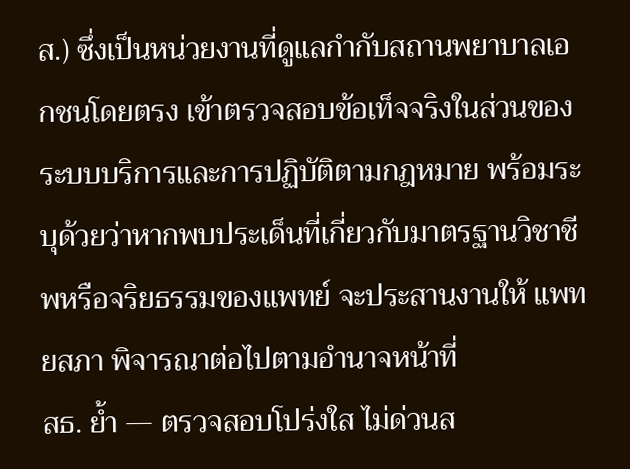ส.) ซึ่งเป็นหน่วยงานที่ดูแลกำกับสถานพยาบาลเอกชนโดยตรง เข้าตรวจสอบข้อเท็จจริงในส่วนของระบบบริการและการปฏิบัติตามกฎหมาย พร้อมระบุด้วยว่าหากพบประเด็นที่เกี่ยวกับมาตรฐานวิชาชีพหรือจริยธรรมของแพทย์ จะประสานงานให้ แพทยสภา พิจารณาต่อไปตามอำนาจหน้าที่
สธ. ย้ำ — ตรวจสอบโปร่งใส ไม่ด่วนส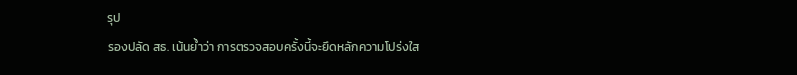รุป
รองปลัด สธ. เน้นย้ำว่า การตรวจสอบครั้งนี้จะยึดหลักความโปร่งใส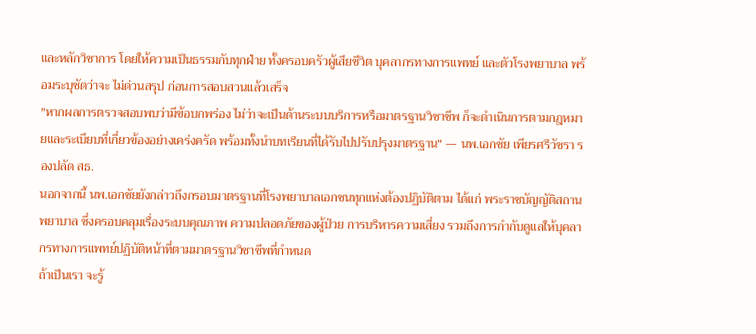และหลักวิชาการ โดยให้ความเป็นธรรมกับทุกฝ่าย ทั้งครอบครัวผู้เสียชีวิต บุคลากรทางการแพทย์ และตัวโรงพยาบาล พร้อมระบุชัดว่าจะ ไม่ด่วนสรุป ก่อนการสอบสวนแล้วเสร็จ
"หากผลการตรวจสอบพบว่ามีข้อบกพร่อง ไม่ว่าจะเป็นด้านระบบบริการหรือมาตรฐานวิชาชีพ ก็จะดำเนินการตามกฎหมายและระเบียบที่เกี่ยวข้องอย่างเคร่งครัด พร้อมทั้งนำบทเรียนที่ได้รับไปปรับปรุงมาตรฐาน" — นพ.เอกชัย เพียรศรีวัชรา รองปลัด สธ.
นอกจากนี้ นพ.เอกชัยยังกล่าวถึงกรอบมาตรฐานที่โรงพยาบาลเอกชนทุกแห่งต้องปฏิบัติตาม ได้แก่ พระราชบัญญัติสถานพยาบาล ซึ่งครอบคลุมเรื่องระบบคุณภาพ ความปลอดภัยของผู้ป่วย การบริหารความเสี่ยง รวมถึงการกำกับดูแลให้บุคลากรทางการแพทย์ปฏิบัติหน้าที่ตามมาตรฐานวิชาชีพที่กำหนด
ถ้าเป็นเรา จะรู้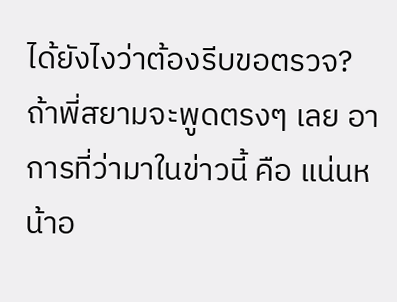ได้ยังไงว่าต้องรีบขอตรวจ?
ถ้าพี่สยามจะพูดตรงๆ เลย อาการที่ว่ามาในข่าวนี้ คือ แน่นหน้าอ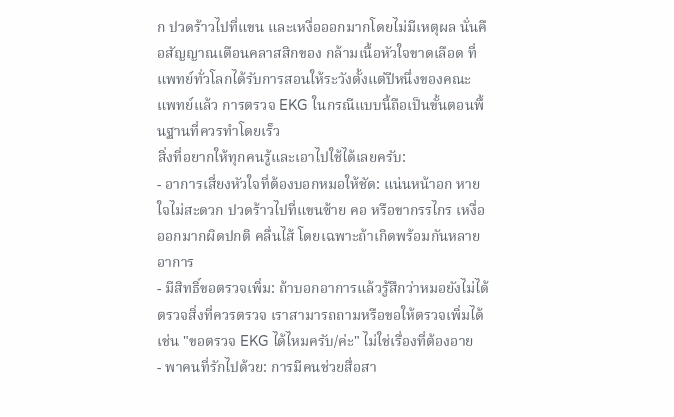ก ปวดร้าวไปที่แขน และเหงื่อออกมากโดยไม่มีเหตุผล นั่นคือสัญญาณเตือนคลาสสิกของ กล้ามเนื้อหัวใจขาดเลือด ที่แพทย์ทั่วโลกได้รับการสอนให้ระวังตั้งแต่ปีหนึ่งของคณะแพทย์แล้ว การตรวจ EKG ในกรณีแบบนี้ถือเป็นขั้นตอนพื้นฐานที่ควรทำโดยเร็ว
สิ่งที่อยากให้ทุกคนรู้และเอาไปใช้ได้เลยครับ:
- อาการเสี่ยงหัวใจที่ต้องบอกหมอให้ชัด: แน่นหน้าอก หายใจไม่สะดวก ปวดร้าวไปที่แขนซ้าย คอ หรือขากรรไกร เหงื่อออกมากผิดปกติ คลื่นไส้ โดยเฉพาะถ้าเกิดพร้อมกันหลายอาการ
- มีสิทธิ์ขอตรวจเพิ่ม: ถ้าบอกอาการแล้วรู้สึกว่าหมอยังไม่ได้ตรวจสิ่งที่ควรตรวจ เราสามารถถามหรือขอให้ตรวจเพิ่มได้ เช่น "ขอตรวจ EKG ได้ไหมครับ/ค่ะ" ไม่ใช่เรื่องที่ต้องอาย
- พาคนที่รักไปด้วย: การมีคนช่วยสื่อสา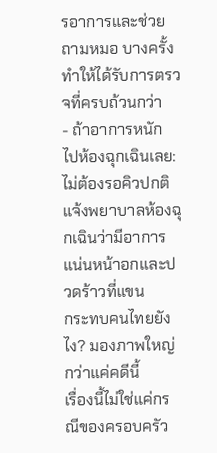รอาการและช่วยถามหมอ บางครั้งทำให้ได้รับการตรวจที่ครบถ้วนกว่า
- ถ้าอาการหนัก ไปห้องฉุกเฉินเลย: ไม่ต้องรอคิวปกติ แจ้งพยาบาลห้องฉุกเฉินว่ามีอาการแน่นหน้าอกและปวดร้าวที่แขน
กระทบคนไทยยังไง? มองภาพใหญ่กว่าแค่คดีนี้
เรื่องนี้ไม่ใช่แค่กรณีของครอบครัว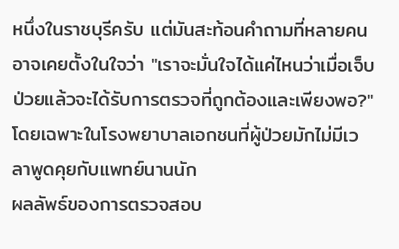หนึ่งในราชบุรีครับ แต่มันสะท้อนคำถามที่หลายคนอาจเคยตั้งในใจว่า "เราจะมั่นใจได้แค่ไหนว่าเมื่อเจ็บป่วยแล้วจะได้รับการตรวจที่ถูกต้องและเพียงพอ?" โดยเฉพาะในโรงพยาบาลเอกชนที่ผู้ป่วยมักไม่มีเวลาพูดคุยกับแพทย์นานนัก
ผลลัพธ์ของการตรวจสอบ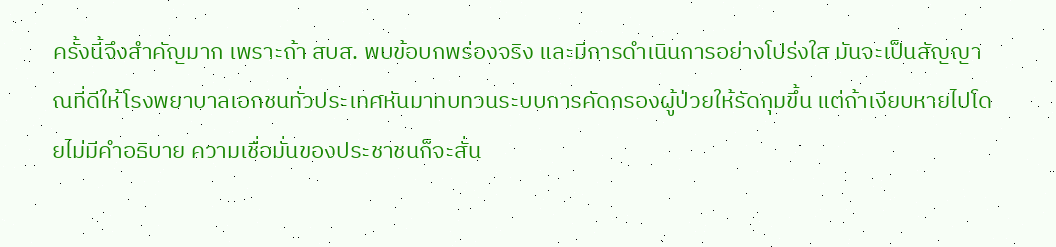ครั้งนี้จึงสำคัญมาก เพราะถ้า สบส. พบข้อบกพร่องจริง และมีการดำเนินการอย่างโปร่งใส มันจะเป็นสัญญาณที่ดีให้โรงพยาบาลเอกชนทั่วประเทศหันมาทบทวนระบบการคัดกรองผู้ป่วยให้รัดกุมขึ้น แต่ถ้าเงียบหายไปโดยไม่มีคำอธิบาย ความเชื่อมั่นของประชาชนก็จะสั่น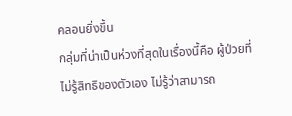คลอนยิ่งขึ้น
กลุ่มที่น่าเป็นห่วงที่สุดในเรื่องนี้คือ ผู้ป่วยที่ไม่รู้สิทธิของตัวเอง ไม่รู้ว่าสามารถ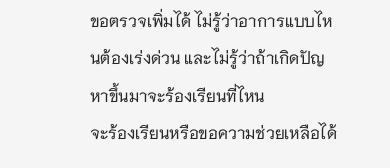ขอตรวจเพิ่มได้ ไม่รู้ว่าอาการแบบไหนต้องเร่งด่วน และไม่รู้ว่าถ้าเกิดปัญหาขึ้นมาจะร้องเรียนที่ไหน
จะร้องเรียนหรือขอความช่วยเหลือได้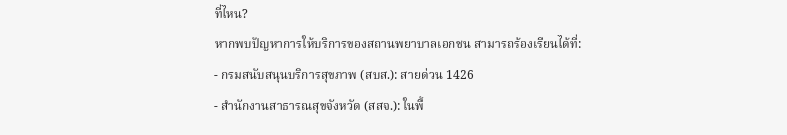ที่ไหน?
หากพบปัญหาการให้บริการของสถานพยาบาลเอกชน สามารถร้องเรียนได้ที่:
- กรมสนับสนุนบริการสุขภาพ (สบส.): สายด่วน 1426
- สำนักงานสาธารณสุขจังหวัด (สสจ.): ในพื้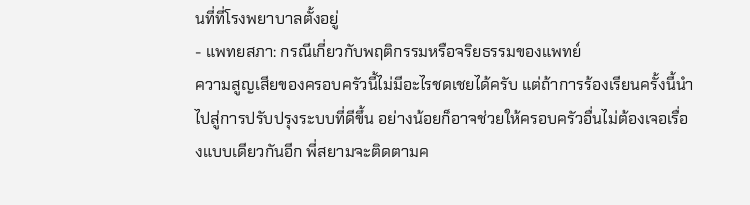นที่ที่โรงพยาบาลตั้งอยู่
- แพทยสภา: กรณีเกี่ยวกับพฤติกรรมหรือจริยธรรมของแพทย์
ความสูญเสียของครอบครัวนี้ไม่มีอะไรชดเชยได้ครับ แต่ถ้าการร้องเรียนครั้งนี้นำไปสู่การปรับปรุงระบบที่ดีขึ้น อย่างน้อยก็อาจช่วยให้ครอบครัวอื่นไม่ต้องเจอเรื่องแบบเดียวกันอีก พี่สยามจะติดตามค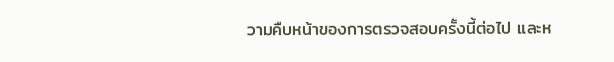วามคืบหน้าของการตรวจสอบครั้งนี้ต่อไป และห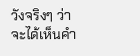วังจริงๆ ว่าจะได้เห็นคำ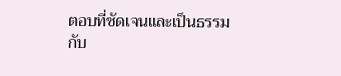ตอบที่ชัดเจนและเป็นธรรมกับ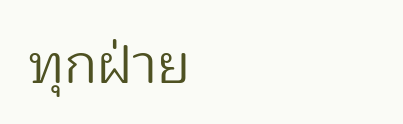ทุกฝ่าย